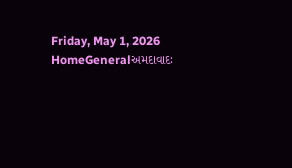Friday, May 1, 2026
HomeGeneralઅમદાવાદઃ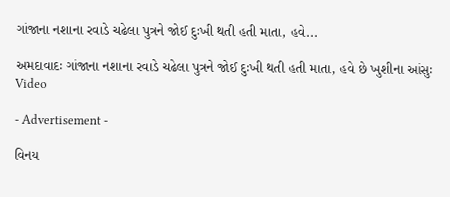ગાંજાના નશાના રવાડે ચઢેલા પુત્રને જોઈ દુઃખી થતી હતી માતા, હવે...

અમદાવાદઃ ગાંજાના નશાના રવાડે ચઢેલા પુત્રને જોઈ દુઃખી થતી હતી માતા, હવે છે ખુશીના આંસુઃ Video

- Advertisement -

વિનય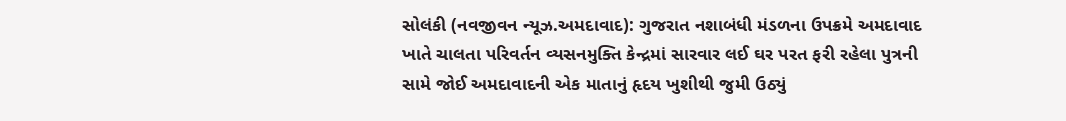સોલંકી (નવજીવન ન્યૂઝ.અમદાવાદ): ગુજરાત નશાબંધી મંડળના ઉપક્રમે અમદાવાદ ખાતે ચાલતા પરિવર્તન વ્યસનમુક્તિ કેન્દ્રમાં સારવાર લઈ ઘર પરત ફરી રહેલા પુત્રની સામે જોઈ અમદાવાદની એક માતાનું હૃદય ખુશીથી જુમી ઉઠ્યું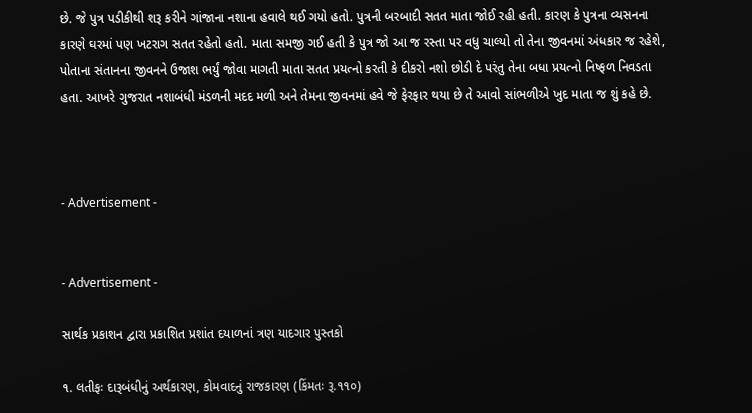છે. જે પુત્ર પડીકીથી શરૂ કરીને ગાંજાના નશાના હવાલે થઈ ગયો હતો. પુત્રની બરબાદી સતત માતા જોઈ રહી હતી. કારણ કે પુત્રના વ્યસનના કારણે ઘરમાં પણ ખટરાગ સતત રહેતો હતો. માતા સમજી ગઈ હતી કે પુત્ર જો આ જ રસ્તા પર વધુ ચાલ્યો તો તેના જીવનમાં અંધકાર જ રહેશે, પોતાના સંતાનના જીવનને ઉજાશ ભર્યું જોવા માગતી માતા સતત પ્રયત્નો કરતી કે દીકરો નશો છોડી દે પરંતુ તેના બધા પ્રયત્નો નિષ્ફળ નિવડતા હતા. આખરે ગુજરાત નશાબંધી મંડળની મદદ મળી અને તેમના જીવનમાં હવે જે ફેરફાર થયા છે તે આવો સાંભળીએ ખુદ માતા જ શું કહે છે.



- Advertisement -


- Advertisement -

સાર્થક પ્રકાશન દ્વારા પ્રકાશિત પ્રશાંત દયાળનાં ત્રણ યાદગાર પુસ્તકો

૧. લતીફઃ દારૂબંધીનું અર્થકારણ, કોમવાદનું રાજકારણ (કિંમતઃ રૂ.૧૧૦)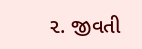૨. જીવતી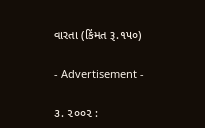વારતા (કિંમત રૂ.૧૫૦)

- Advertisement -

૩. ૨૦૦૨ :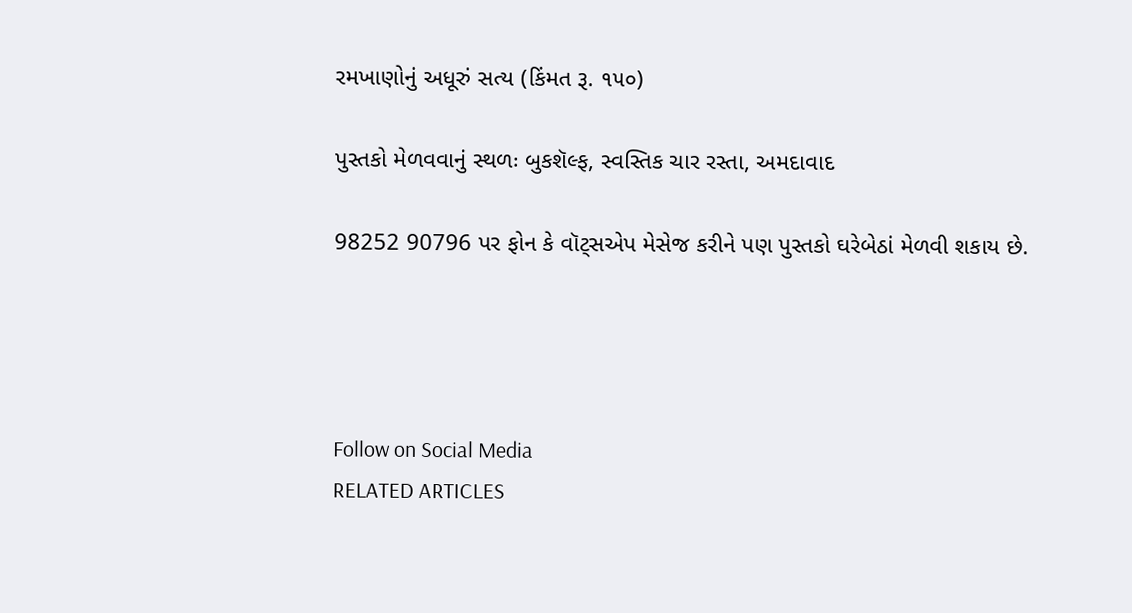રમખાણોનું અધૂરું સત્ય (કિંમત રૂ. ૧૫૦)

પુસ્તકો મેળવવાનું સ્થળઃ બુકશૅલ્ફ, સ્વસ્તિક ચાર રસ્તા, અમદાવાદ

98252 90796 પર ફોન કે વૉટ્સએપ મેસેજ કરીને પણ પુસ્તકો ઘરેબેઠાં મેળવી શકાય છે.




Follow on Social Media
RELATED ARTICLES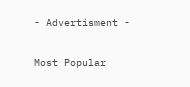- Advertisment -

Most Popular